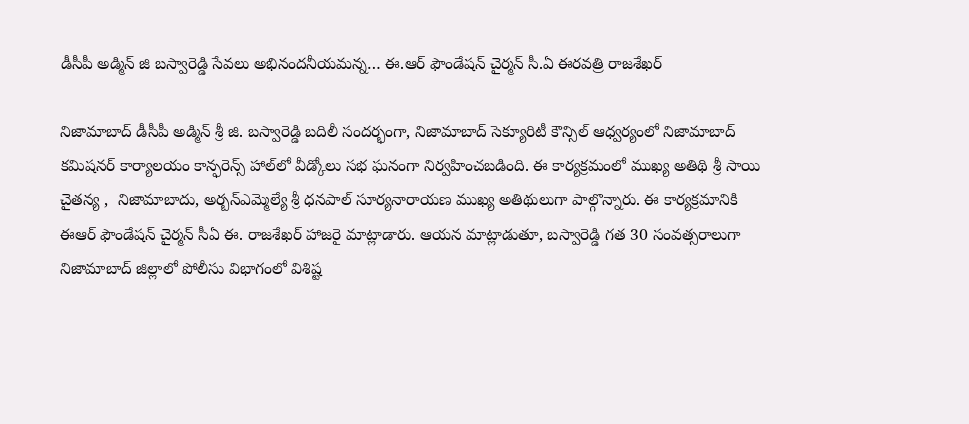డీసీపీ అడ్మిన్ జి బస్వారెడ్డి సేవలు అభినందనీయమన్న… ఈ.ఆర్ ఫౌండేషన్ చైర్మన్ సీ.ఏ ఈరవత్రి రాజశేఖర్

నిజామాబాద్ డీసీపీ అడ్మిన్ శ్రీ జి. బస్వారెడ్డి బదిలీ సందర్భంగా, నిజామాబాద్ సెక్యూరిటీ కౌన్సిల్ ఆధ్వర్యంలో నిజామాబాద్ కమిషనర్ కార్యాలయం కాన్ఫరెన్స్ హాల్‌లో వీడ్కోలు సభ ఘనంగా నిర్వహించబడింది. ఈ కార్యక్రమంలో ముఖ్య అతిథి శ్రీ సాయి చైతన్య ,  నిజామాబాదు, అర్బన్ఎమ్మెల్యే శ్రీ ధనపాల్ సూర్యనారాయణ ముఖ్య అతిథులుగా పాల్గొన్నారు. ఈ కార్యక్రమానికి ఈఆర్ ఫౌండేషన్ చైర్మన్ సీఏ ఈ. రాజశేఖర్ హాజరై మాట్లాడారు. ఆయన మాట్లాడుతూ, బస్వారెడ్డి గత 30 సంవత్సరాలుగా నిజామాబాద్ జిల్లాలో పోలీసు విభాగంలో విశిష్ట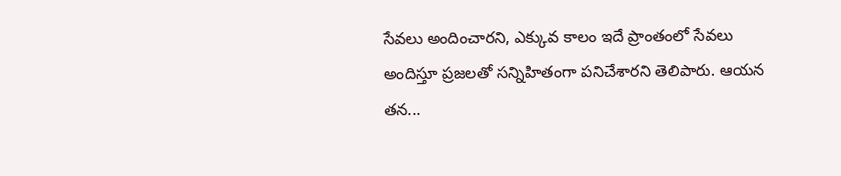సేవలు అందించారని, ఎక్కువ కాలం ఇదే ప్రాంతంలో సేవలు అందిస్తూ ప్రజలతో సన్నిహితంగా పనిచేశారని తెలిపారు. ఆయన తన...